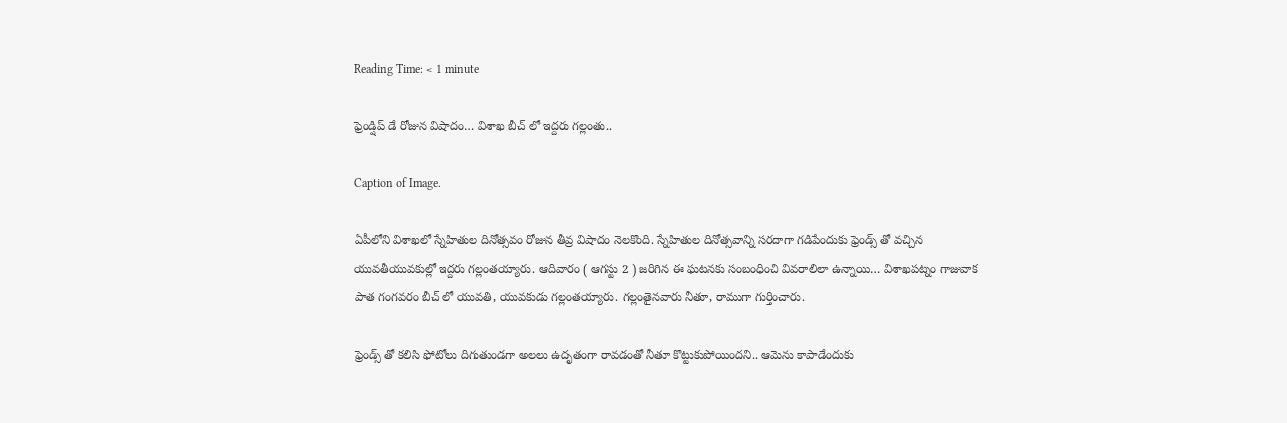Reading Time: < 1 minute

ఫ్రెండ్షిప్ డే రోజున విషాదం… విశాఖ బీచ్ లో ఇద్దరు గల్లంతు..

Caption of Image.

ఏపీలోని విశాఖలో స్నేహితుల దినోత్సవం రోజున తీవ్ర విషాదం నెలకొంది. స్నేహితుల దినోత్సవాన్ని సరదాగా గడిపేందుకు ఫ్రెండ్స్ తో వచ్చిన యువతీయువకుల్లో ఇద్దరు గల్లంతయ్యారు. ఆదివారం ( ఆగస్టు 2 ) జరిగిన ఈ ఘటనకు సంబంధించి వివరాలిలా ఉన్నాయి… విశాఖపట్నం గాజువాక పాత గంగవరం బీచ్ లో యువతి, యువకుడు గల్లంతయ్యారు. గల్లంతైనవారు నీతూ, రాముగా గుర్తించారు.

ఫ్రెండ్స్ తో కలిసి ఫోటోలు దిగుతుండగా అలలు ఉదృతంగా రావడంతో నీతూ కొట్టుకుపోయిందని.. ఆమెను కాపాడేందుకు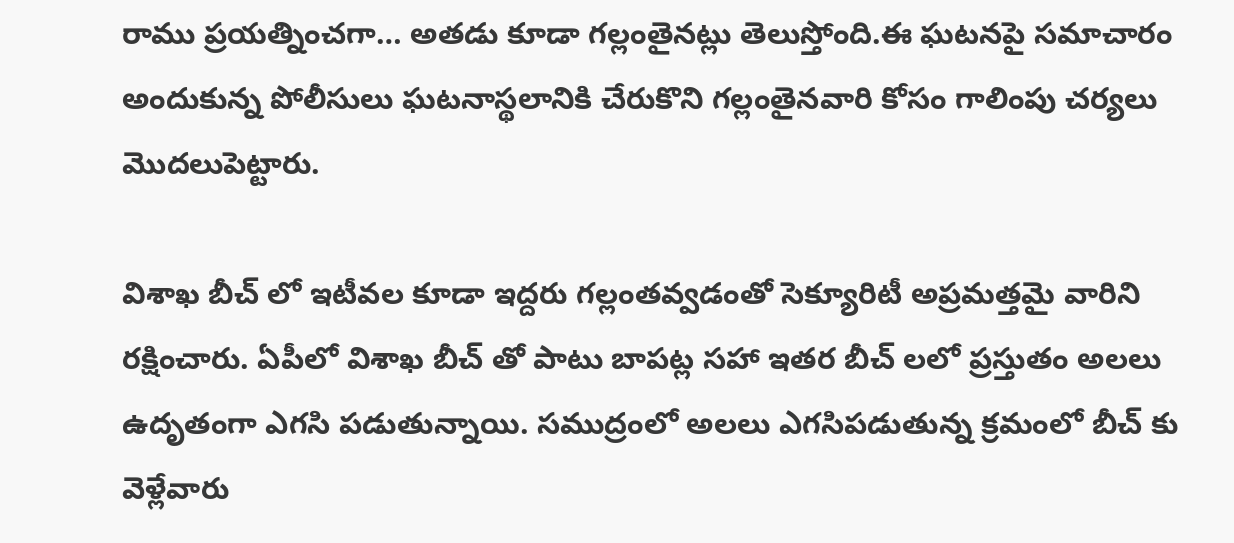రాము ప్రయత్నించగా… అతడు కూడా గల్లంతైనట్లు తెలుస్తోంది.ఈ ఘటనపై సమాచారం అందుకున్న పోలీసులు ఘటనాస్థలానికి చేరుకొని గల్లంతైనవారి కోసం గాలింపు చర్యలు మొదలుపెట్టారు.

విశాఖ బీచ్ లో ఇటీవల కూడా ఇద్దరు గల్లంతవ్వడంతో సెక్యూరిటీ అప్రమత్తమై వారిని రక్షించారు. ఏపీలో విశాఖ బీచ్ తో పాటు బాపట్ల సహా ఇతర బీచ్ లలో ప్రస్తుతం అలలు ఉదృతంగా ఎగసి పడుతున్నాయి. సముద్రంలో అలలు ఎగసిపడుతున్న క్రమంలో బీచ్ కు వెళ్లేవారు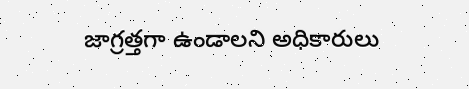జాగ్రత్తగా ఉండాలని అధికారులు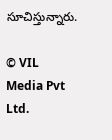సూచిస్తున్నారు.

© VIL Media Pvt Ltd.